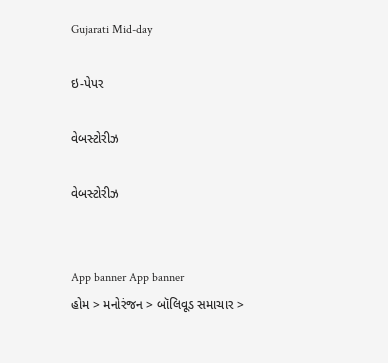Gujarati Mid-day

ઇ-પેપર

વેબસ્ટોરીઝ

વેબસ્ટોરીઝ


App banner App banner
હોમ > મનોરંજન > બૉલિવૂડ સમાચાર >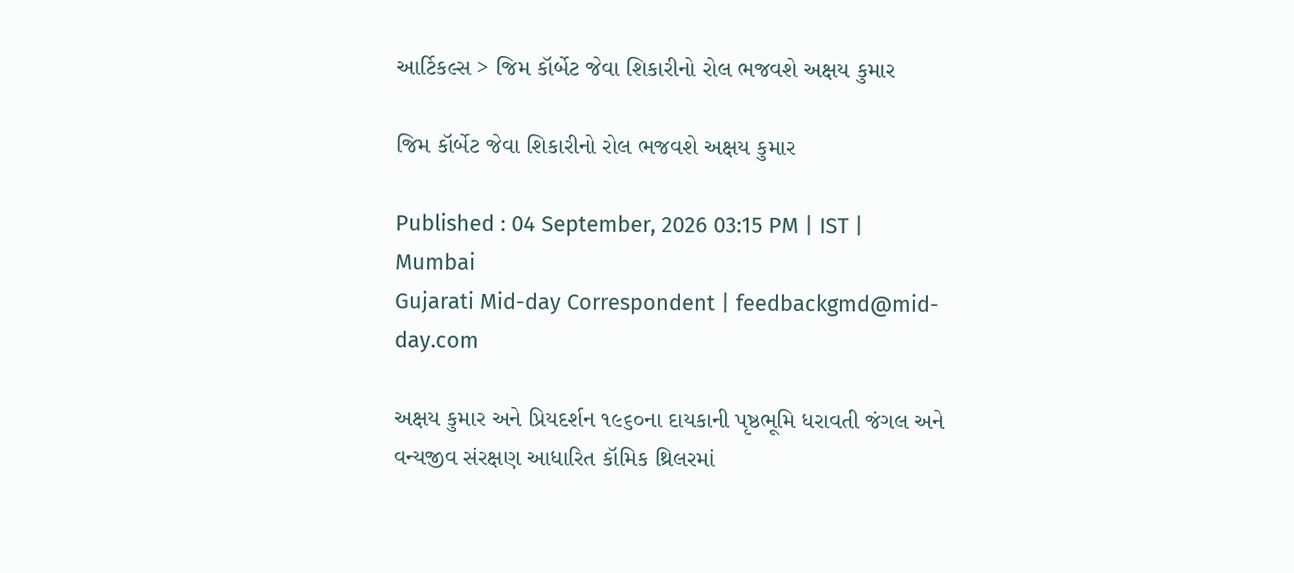આર્ટિકલ્સ > જિમ કૉર્બેટ જેવા શિકારીનો રોલ ભજવશે અક્ષય કુમાર

જિમ કૉર્બેટ જેવા શિકારીનો રોલ ભજવશે અક્ષય કુમાર

Published : 04 September, 2026 03:15 PM | IST | Mumbai
Gujarati Mid-day Correspondent | feedbackgmd@mid-day.com

અક્ષય કુમાર અને પ્રિયદર્શન ૧૯૬૦ના દાયકાની પૃષ્ઠભૂમિ ધરાવતી જંગલ અને વન્યજીવ સંરક્ષણ આધારિત કૉમિક થ્રિલરમાં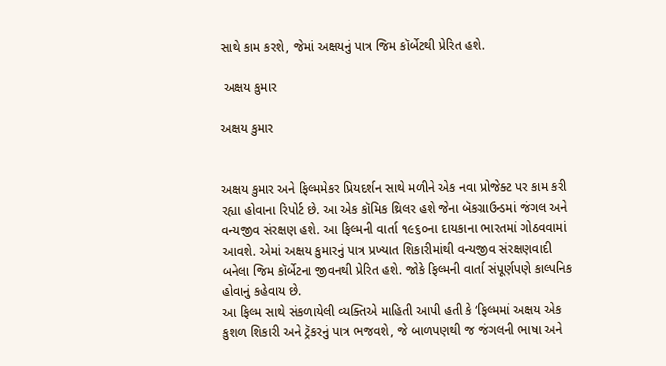સાથે કામ કરશે, જેમાં અક્ષયનું પાત્ર જિમ કૉર્બેટથી પ્રેરિત હશે.

 અક્ષય કુમાર

અક્ષય કુમાર


અક્ષય કુમાર અને ફિલ્મમેકર પ્રિયદર્શન સાથે મળીને એક નવા પ્રોજેક્ટ પર કામ કરી રહ્યા હોવાના રિપોર્ટ છે. આ એક કૉમિક થ્રિલર હશે જેના બૅકગ્રાઉન્ડમાં જંગલ અને વન્યજીવ સંરક્ષણ હશે. આ ફિલ્મની વાર્તા ૧૯૬૦ના દાયકાના ભારતમાં ગોઠવવામાં આવશે. એમાં અક્ષય કુમારનું પાત્ર પ્રખ્યાત શિકારીમાંથી વન્યજીવ સંરક્ષણવાદી બનેલા જિમ કૉર્બેટના જીવનથી પ્રેરિત હશે. જોકે ફિલ્મની વાર્તા સંપૂર્ણપણે કાલ્પનિક હોવાનું કહેવાય છે.
આ ફિલ્મ સાથે સંકળાયેલી વ્યક્તિએ માહિતી આપી હતી કે ‘ફિલ્મમાં અક્ષય એક કુશળ શિકારી અને ટ્રૅકરનું પાત્ર ભજવશે, જે બાળપણથી જ જંગલની ભાષા અને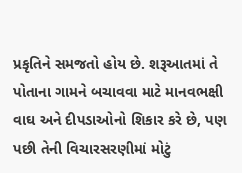પ્રકૃતિને સમજતો હોય છે. શરૂઆતમાં તે પોતાના ગામને બચાવવા માટે માનવભક્ષી વાઘ અને દીપડાઓનો શિકાર કરે છે, પણ પછી તેની વિચારસરણીમાં મોટું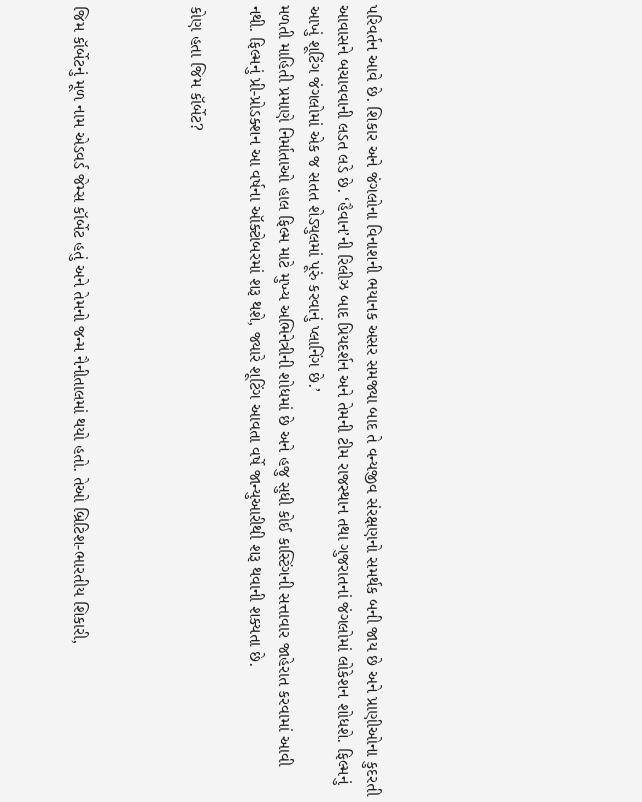પરિવર્તન આવે છે. શિકાર અને જંગલોના વિનાશની ભયાનક અસર સમજ્યા બાદ તે વન્યજીવ સંરક્ષણનો સમર્થક બની જાય છે અને પ્રાણીઓના કુદરતી આવાસને બચાવવાની લડત લડે છે. ‘હૈવાન’ની રિલીઝ બાદ પ્રિયદર્શન અને તેમની ટીમ રાજસ્થાન તથા ગુજરાતનાં જંગલોમાં લોકેશન શોધશે. ફિલ્મનું આખું શૂટિંગ જંગલોમાં એક જ સતત શેડ્યુલમાં પૂરું કરવાનું પ્લાનિંગ છે.’
મળતી માહિતી પ્રમાણે નિર્માતાઓ હાલ ફિલ્મ માટે મુખ્ય અભિનેત્રીની શોધમાં છે અને હજુ સુધી કોઈ કાસ્ટિંગની સત્તાવાર જાહેરાત કરવામાં આવી નથી. ફિલ્મનું પ્રી-પ્રોડક્શન આ વર્ષના ઑક્ટોબરમાં શરૂ થશે, જ્યારે શૂટિંગ આવતા વર્ષે જાન્યુઆરીથી શરૂ થવાની શક્યતા છે.

કોણ હતા જિમ કૉર્બેટ?



જિમ કૉર્બેટનું મૂળ નામ એડવર્ડ જેમ્સ કૉર્બેટ હતું અને તેમનો જન્મ નૈનીતાલમાં થયો હતો. તેઓ બ્રિટિશ-ભારતીય શિકારી,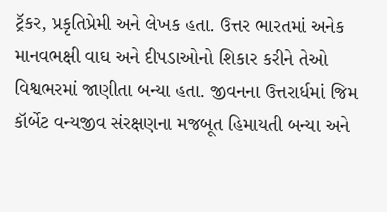ટ્રૅકર, પ્રકૃતિપ્રેમી અને લેખક હતા. ઉત્તર ભારતમાં અનેક માનવભક્ષી વાઘ અને દીપડાઓનો શિકાર કરીને તેઓ વિશ્વભરમાં જાણીતા બન્યા હતા. જીવનના ઉત્તરાર્ધમાં જિમ કૉર્બેટ વન્યજીવ સંરક્ષણના મજબૂત હિમાયતી બન્યા અને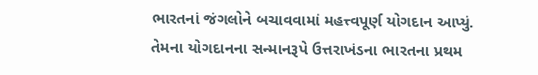ભારતનાં જંગલોને બચાવવામાં મહત્ત્વપૂર્ણ યોગદાન આપ્યું. તેમના યોગદાનના સન્માનરૂપે ઉત્તરાખંડના ભારતના પ્રથમ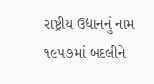રાષ્ટ્રીય ઉદ્યાનનું નામ ૧૯૫૭માં બદલીને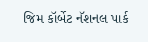જિમ કૉર્બેટ નૅશનલ પાર્ક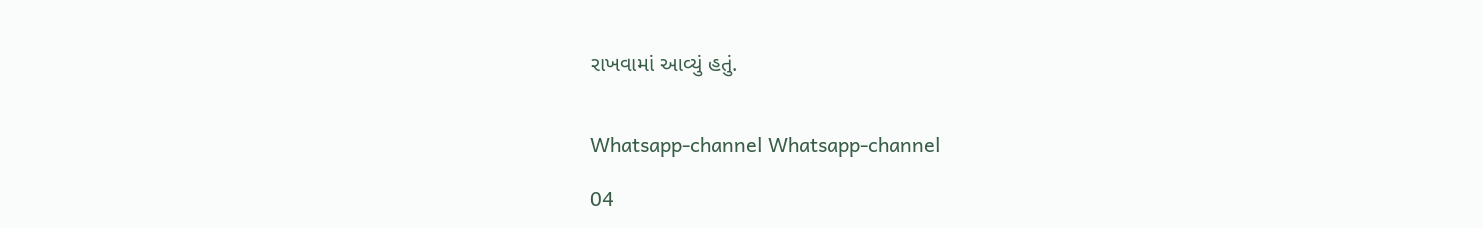રાખવામાં આવ્યું હતું.


Whatsapp-channel Whatsapp-channel

04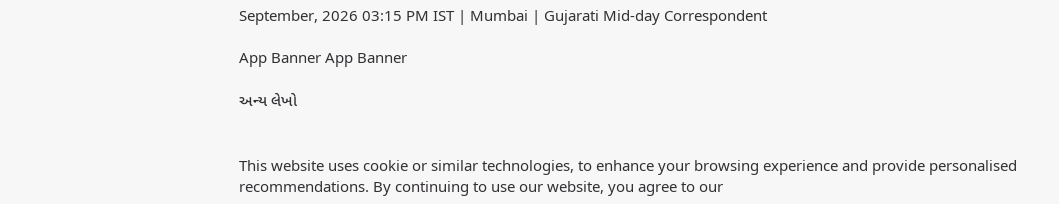September, 2026 03:15 PM IST | Mumbai | Gujarati Mid-day Correspondent

App Banner App Banner

અન્ય લેખો


This website uses cookie or similar technologies, to enhance your browsing experience and provide personalised recommendations. By continuing to use our website, you agree to our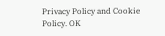Privacy Policy and Cookie Policy. OK